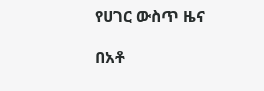የሀገር ውስጥ ዜና

በአቶ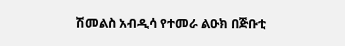ሽመልስ አብዲሳ የተመራ ልዑክ በጅቡቲ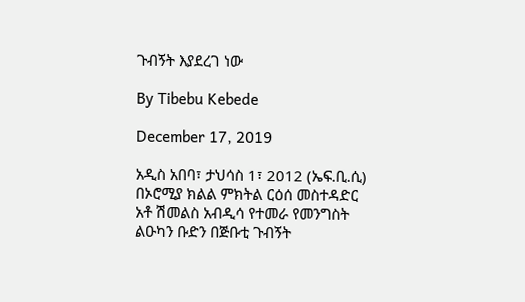ጉብኝት እያደረገ ነው

By Tibebu Kebede

December 17, 2019

አዲስ አበባ፣ ታህሳስ 1፣ 2012 (ኤፍ.ቢ.ሲ) በኦሮሚያ ክልል ምክትል ርዕሰ መስተዳድር አቶ ሽመልስ አብዲሳ የተመራ የመንግስት ልዑካን ቡድን በጅቡቲ ጉብኝት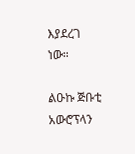እያደረገ ነው።

ልዑኩ ጅቡቲ አውሮፕላን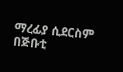ማረፊያ ሲደርስም በጅቡቲ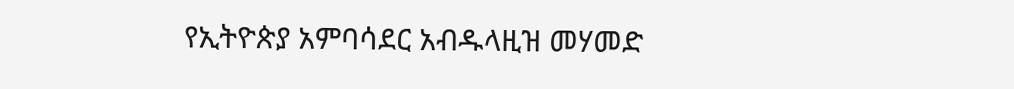የኢትዮጵያ አምባሳደር አብዱላዚዝ መሃመድ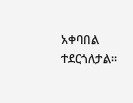አቀባበል ተደርጎለታል።